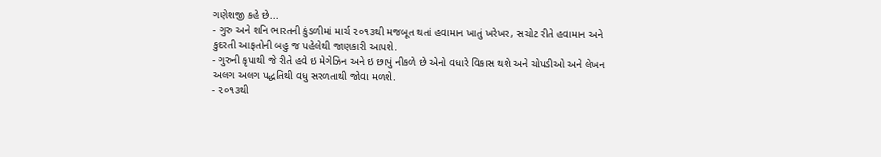ગણેશજી કહે છે...
- ગુરુ અને શનિ ભારતની કુંડળીમાં માર્ચ ૨૦૧૩થી મજબૂત થતાં હવામાન ખાતું ખરેખર, સચોટ રીતે હવામાન અને કુદરતી આફતોની બહુ જ પહેલેથી જાણકારી આપશે.
- ગુરુની કૃપાથી જે રીતે હવે ઇ મેગેઝિન અને ઇ છાપું નીકળે છે એનો વધારે વિકાસ થશે અને ચોપડીઓ અને લેખન અલગ અલગ પદ્ધતિથી વધુ સરળતાથી જોવા મળશે.
- ૨૦૧૩થી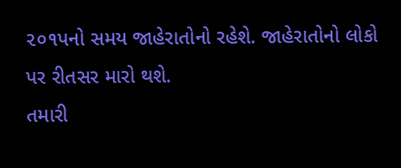૨૦૧પનો સમય જાહેરાતોનો રહેશે. જાહેરાતોનો લોકો પર રીતસર મારો થશે.
તમારી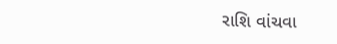રાશિ વાંચવા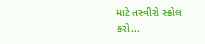માટે તસ્વીરો સ્ક્રોલ કરો...